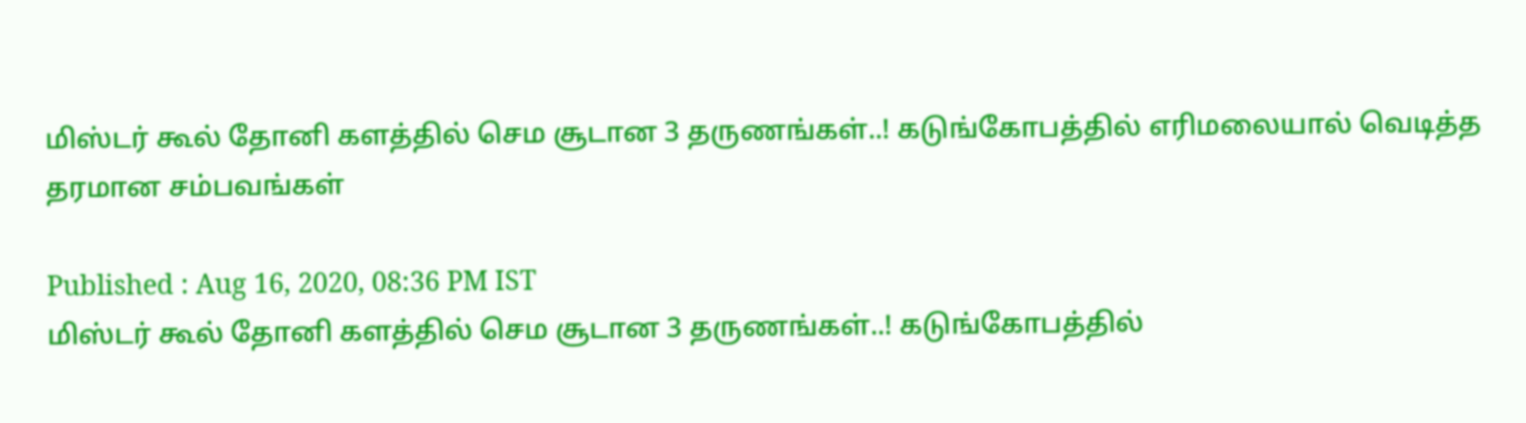மிஸ்டர் கூல் தோனி களத்தில் செம சூடான 3 தருணங்கள்..! கடுங்கோபத்தில் எரிமலையால் வெடித்த தரமான சம்பவங்கள்

Published : Aug 16, 2020, 08:36 PM IST
மிஸ்டர் கூல் தோனி களத்தில் செம சூடான 3 தருணங்கள்..! கடுங்கோபத்தில்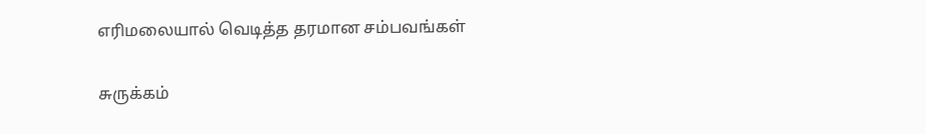எரிமலையால் வெடித்த தரமான சம்பவங்கள்

சுருக்கம்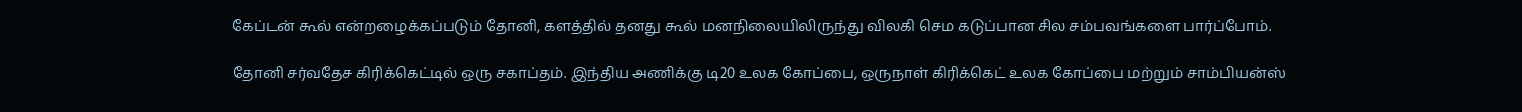கேப்டன் கூல் என்றழைக்கப்படும் தோனி, களத்தில் தனது கூல் மனநிலையிலிருந்து விலகி செம கடுப்பான சில சம்பவங்களை பார்ப்போம்.

தோனி சர்வதேச கிரிக்கெட்டில் ஒரு சகாப்தம். இந்திய அணிக்கு டி20 உலக கோப்பை, ஒருநாள் கிரிக்கெட் உலக கோப்பை மற்றும் சாம்பியன்ஸ்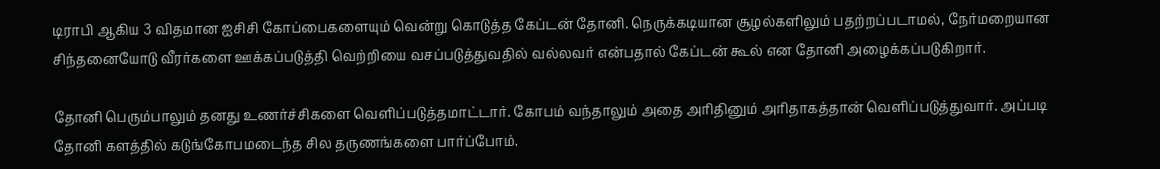டிராபி ஆகிய 3 விதமான ஐசிசி கோப்பைகளையும் வென்று கொடுத்த கேப்டன் தோனி. நெருக்கடியான சூழல்களிலும் பதற்றப்படாமல், நேர்மறையான சிந்தனையோடு வீரர்களை ஊக்கப்படுத்தி வெற்றியை வசப்படுத்துவதில் வல்லவர் என்பதால் கேப்டன் கூல் என தோனி அழைக்கப்படுகிறார்.

தோனி பெரும்பாலும் தனது உணர்ச்சிகளை வெளிப்படுத்தமாட்டார். கோபம் வந்தாலும் அதை அரிதினும் அரிதாகத்தான் வெளிப்படுத்துவார். அப்படி தோனி களத்தில் கடுங்கோபமடைந்த சில தருணங்களை பார்ப்போம்.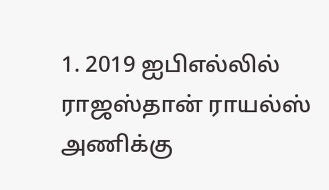1. 2019 ஐபிஎல்லில் ராஜஸ்தான் ராயல்ஸ் அணிக்கு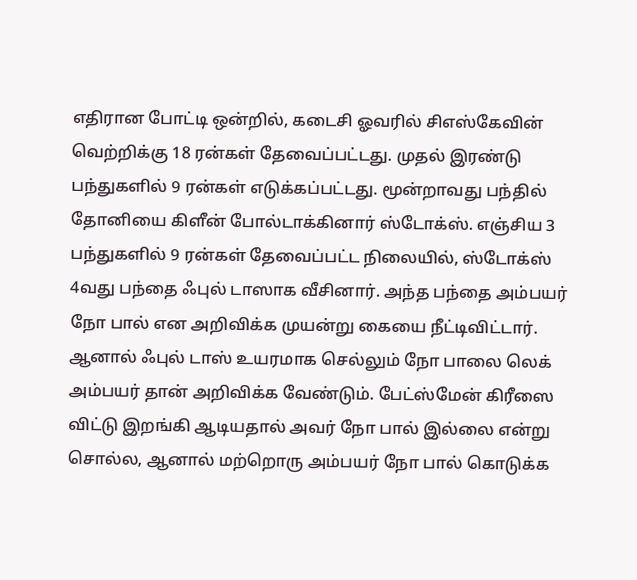எதிரான போட்டி ஒன்றில், கடைசி ஓவரில் சிஎஸ்கேவின் வெற்றிக்கு 18 ரன்கள் தேவைப்பட்டது. முதல் இரண்டு பந்துகளில் 9 ரன்கள் எடுக்கப்பட்டது. மூன்றாவது பந்தில் தோனியை கிளீன் போல்டாக்கினார் ஸ்டோக்ஸ். எஞ்சிய 3 பந்துகளில் 9 ரன்கள் தேவைப்பட்ட நிலையில், ஸ்டோக்ஸ் 4வது பந்தை ஃபுல் டாஸாக வீசினார். அந்த பந்தை அம்பயர் நோ பால் என அறிவிக்க முயன்று கையை நீட்டிவிட்டார். ஆனால் ஃபுல் டாஸ் உயரமாக செல்லும் நோ பாலை லெக் அம்பயர் தான் அறிவிக்க வேண்டும். பேட்ஸ்மேன் கிரீஸை விட்டு இறங்கி ஆடியதால் அவர் நோ பால் இல்லை என்று சொல்ல, ஆனால் மற்றொரு அம்பயர் நோ பால் கொடுக்க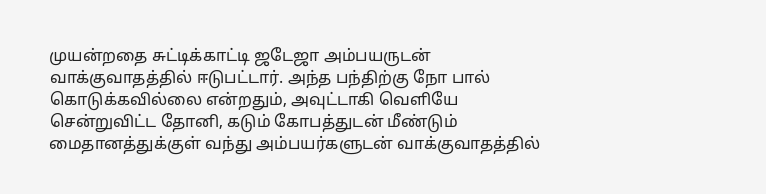முயன்றதை சுட்டிக்காட்டி ஜடேஜா அம்பயருடன் வாக்குவாதத்தில் ஈடுபட்டார். அந்த பந்திற்கு நோ பால் கொடுக்கவில்லை என்றதும், அவுட்டாகி வெளியே சென்றுவிட்ட தோனி, கடும் கோபத்துடன் மீண்டும் மைதானத்துக்குள் வந்து அம்பயர்களுடன் வாக்குவாதத்தில்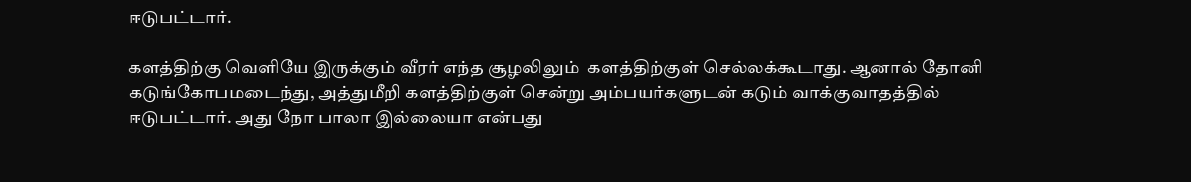ஈடுபட்டார்.

களத்திற்கு வெளியே இருக்கும் வீரர் எந்த சூழலிலும்  களத்திற்குள் செல்லக்கூடாது. ஆனால் தோனி கடுங்கோபமடைந்து, அத்துமீறி களத்திற்குள் சென்று அம்பயர்களுடன் கடும் வாக்குவாதத்தில் ஈடுபட்டார். அது நோ பாலா இல்லையா என்பது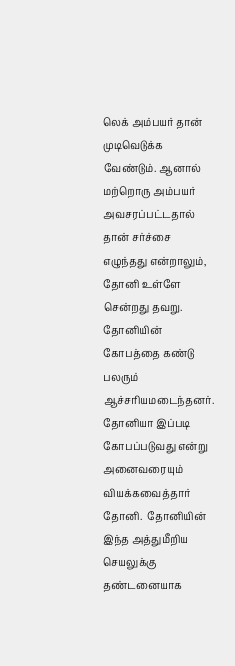லெக் அம்பயர் தான் முடிவெடுக்க வேண்டும். ஆனால் மற்றொரு அம்பயர் அவசரப்பட்டதால் தான் சர்ச்சை எழுந்தது என்றாலும், தோனி உள்ளே சென்றது தவறு. தோனியின் கோபத்தை கண்டு பலரும் ஆச்சரியமடைந்தனர். தோனியா இப்படி கோபப்படுவது என்று அனைவரையும் வியக்கவைத்தார் தோனி.  தோனியின் இந்த அத்துமீறிய செயலுக்கு தண்டனையாக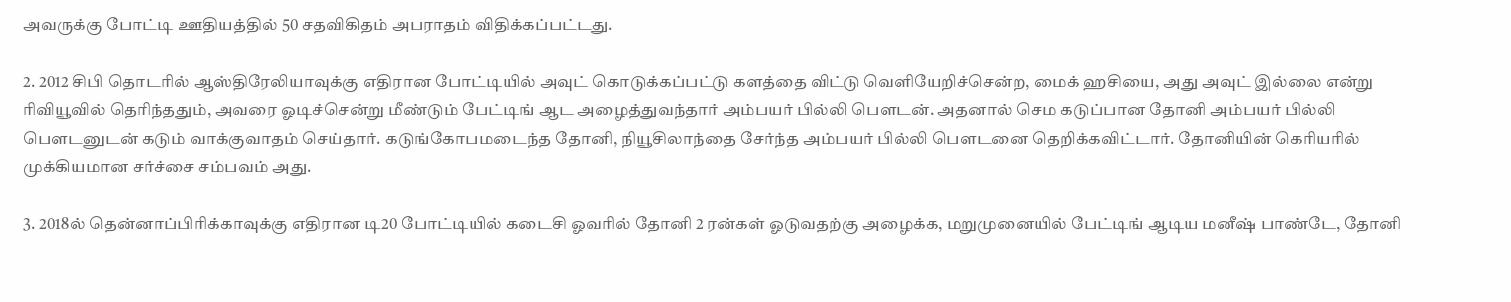அவருக்கு போட்டி ஊதியத்தில் 50 சதவிகிதம் அபராதம் விதிக்கப்பட்டது.

2. 2012 சிபி தொடரில் ஆஸ்திரேலியாவுக்கு எதிரான போட்டியில் அவுட் கொடுக்கப்பட்டு களத்தை விட்டு வெளியேறிச்சென்ற, மைக் ஹசியை, அது அவுட் இல்லை என்று ரிவியூவில் தெரிந்ததும், அவரை ஓடிச்சென்று மீண்டும் பேட்டிங் ஆட அழைத்துவந்தார் அம்பயர் பில்லி பௌடன். அதனால் செம கடுப்பான தோனி அம்பயர் பில்லி பௌடனுடன் கடும் வாக்குவாதம் செய்தார். கடுங்கோபமடைந்த தோனி, நியூசிலாந்தை சேர்ந்த அம்பயர் பில்லி பௌடனை தெறிக்கவிட்டார். தோனியின் கெரியரில் முக்கியமான சர்ச்சை சம்பவம் அது.

3. 2018ல் தென்னாப்பிரிக்காவுக்கு எதிரான டி20 போட்டியில் கடைசி ஓவரில் தோனி 2 ரன்கள் ஓடுவதற்கு அழைக்க, மறுமுனையில் பேட்டிங் ஆடிய மனீஷ் பாண்டே, தோனி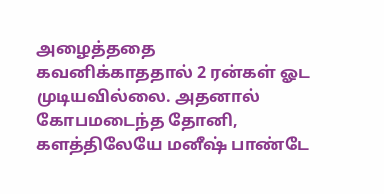அழைத்ததை கவனிக்காததால் 2 ரன்கள் ஓட முடியவில்லை. அதனால் கோபமடைந்த தோனி, களத்திலேயே மனீஷ் பாண்டே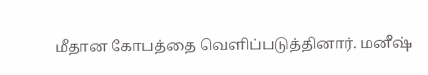மீதான கோபத்தை வெளிப்படுத்தினார். மனீஷ்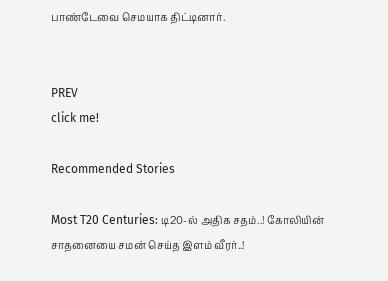பாண்டேவை செமயாக திட்டினார்.


PREV
click me!

Recommended Stories

Most T20 Centuries: டி20-ல் அதிக சதம்..! கோலியின் சாதனையை சமன் செய்த இளம் வீரர்..!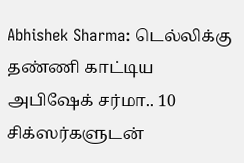Abhishek Sharma: டெல்லிக்கு தண்ணி காட்டிய அபிஷேக் சர்மா.. 10 சிக்ஸர்களுடன்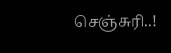செஞ்சுரி..!